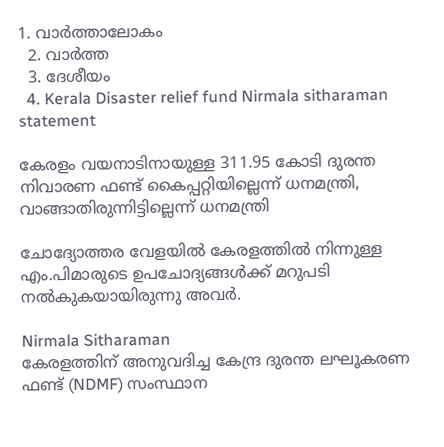1. വാര്‍ത്താലോകം
  2. വാര്‍ത്ത
  3. ദേശീയം
  4. Kerala Disaster relief fund Nirmala sitharaman statement

കേരളം വയനാടിനായുള്ള 311.95 കോടി ദുരന്ത നിവാരണ ഫണ്ട് കൈപ്പറ്റിയില്ലെന്ന് ധനമന്ത്രി, വാങ്ങാതിരുന്നിട്ടില്ലെന്ന് ധനമന്ത്രി

ചോദ്യോത്തര വേളയില്‍ കേരളത്തില്‍ നിന്നുള്ള എം.പിമാരുടെ ഉപചോദ്യങ്ങള്‍ക്ക് മറുപടി നല്‍കുകയായിരുന്നു അവര്‍.

Nirmala Sitharaman
കേരളത്തിന് അനുവദിച്ച കേന്ദ്ര ദുരന്ത ലഘൂകരണ ഫണ്ട് (NDMF) സംസ്ഥാന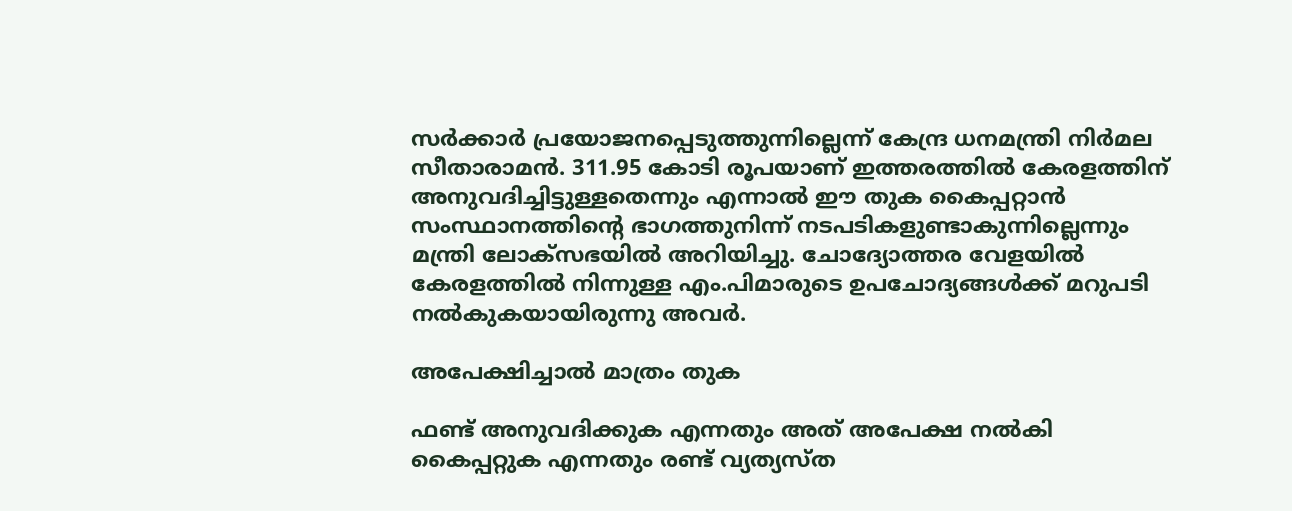സര്‍ക്കാര്‍ പ്രയോജനപ്പെടുത്തുന്നില്ലെന്ന് കേന്ദ്ര ധനമന്ത്രി നിര്‍മല സീതാരാമന്‍. 311.95 കോടി രൂപയാണ് ഇത്തരത്തില്‍ കേരളത്തിന് അനുവദിച്ചിട്ടുള്ളതെന്നും എന്നാല്‍ ഈ തുക കൈപ്പറ്റാന്‍ സംസ്ഥാനത്തിന്റെ ഭാഗത്തുനിന്ന് നടപടികളുണ്ടാകുന്നില്ലെന്നും മന്ത്രി ലോക്‌സഭയില്‍ അറിയിച്ചു. ചോദ്യോത്തര വേളയില്‍ കേരളത്തില്‍ നിന്നുള്ള എം.പിമാരുടെ ഉപചോദ്യങ്ങള്‍ക്ക് മറുപടി നല്‍കുകയായിരുന്നു അവര്‍.

അപേക്ഷിച്ചാല്‍ മാത്രം തുക

ഫണ്ട് അനുവദിക്കുക എന്നതും അത് അപേക്ഷ നല്‍കി കൈപ്പറ്റുക എന്നതും രണ്ട് വ്യത്യസ്ത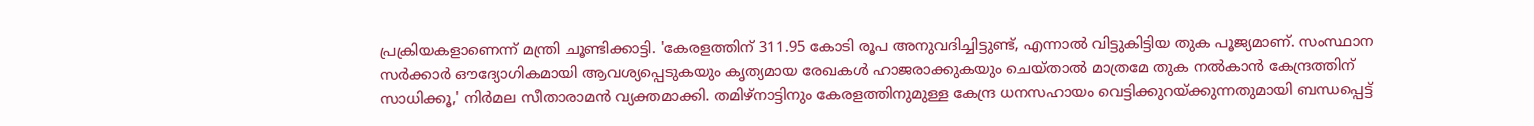പ്രക്രിയകളാണെന്ന് മന്ത്രി ചൂണ്ടിക്കാട്ടി. 'കേരളത്തിന് 311.95 കോടി രൂപ അനുവദിച്ചിട്ടുണ്ട്, എന്നാല്‍ വിട്ടുകിട്ടിയ തുക പൂജ്യമാണ്. സംസ്ഥാന സര്‍ക്കാര്‍ ഔദ്യോഗികമായി ആവശ്യപ്പെടുകയും കൃത്യമായ രേഖകള്‍ ഹാജരാക്കുകയും ചെയ്താല്‍ മാത്രമേ തുക നല്‍കാന്‍ കേന്ദ്രത്തിന് സാധിക്കൂ,' നിര്‍മല സീതാരാമന്‍ വ്യക്തമാക്കി. തമിഴ്നാട്ടിനും കേരളത്തിനുമുള്ള കേന്ദ്ര ധനസഹായം വെട്ടിക്കുറയ്ക്കുന്നതുമായി ബന്ധപ്പെട്ട്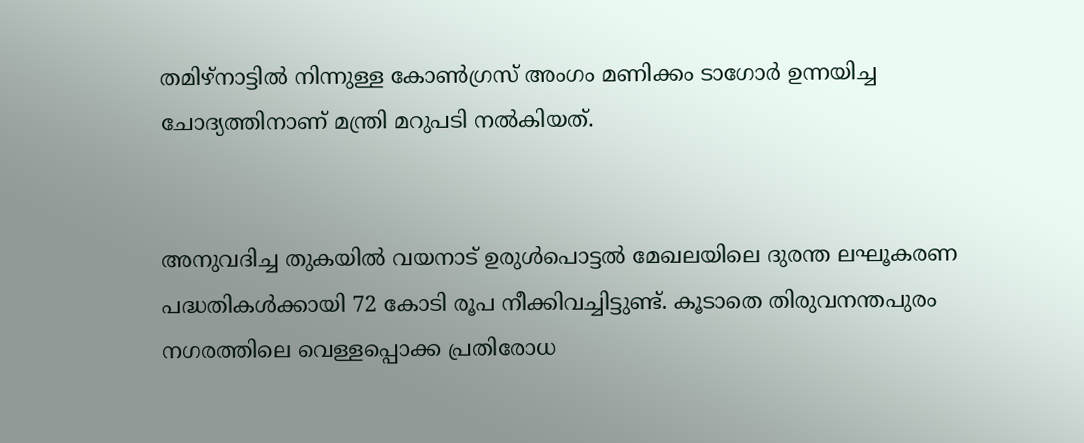തമിഴ്നാട്ടില്‍ നിന്നുള്ള കോണ്‍ഗ്രസ് അംഗം മണിക്കം ടാഗോര്‍ ഉന്നയിച്ച ചോദ്യത്തിനാണ് മന്ത്രി മറുപടി നല്‍കിയത്.


അനുവദിച്ച തുകയില്‍ വയനാട് ഉരുള്‍പൊട്ടല്‍ മേഖലയിലെ ദുരന്ത ലഘൂകരണ പദ്ധതികള്‍ക്കായി 72 കോടി രൂപ നീക്കിവച്ചിട്ടുണ്ട്. കൂടാതെ തിരുവനന്തപുരം നഗരത്തിലെ വെള്ളപ്പൊക്ക പ്രതിരോധ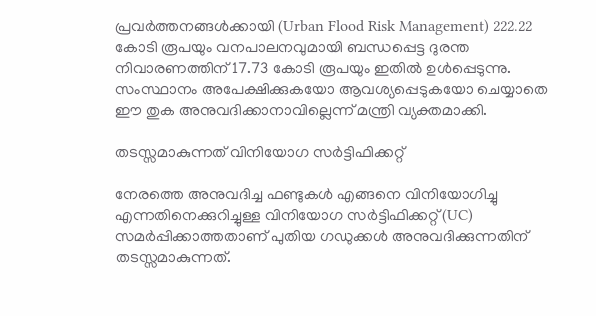പ്രവര്‍ത്തനങ്ങള്‍ക്കായി (Urban Flood Risk Management) 222.22 കോടി രൂപയും വനപാലനവുമായി ബന്ധപ്പെട്ട ദുരന്ത നിവാരണത്തിന് 17.73 കോടി രൂപയും ഇതില്‍ ഉള്‍പ്പെടുന്നു. സംസ്ഥാനം അപേക്ഷിക്കുകയോ ആവശ്യപ്പെടുകയോ ചെയ്യാതെ ഈ തുക അനുവദിക്കാനാവില്ലെന്ന് മന്ത്രി വ്യക്തമാക്കി.

തടസ്സമാകുന്നത് വിനിയോഗ സര്‍ട്ടിഫിക്കറ്റ്

നേരത്തെ അനുവദിച്ച ഫണ്ടുകള്‍ എങ്ങനെ വിനിയോഗിച്ചു എന്നതിനെക്കുറിച്ചുള്ള വിനിയോഗ സര്‍ട്ടിഫിക്കറ്റ് (UC) സമര്‍പ്പിക്കാത്തതാണ് പുതിയ ഗഡുക്കള്‍ അനുവദിക്കുന്നതിന് തടസ്സമാകുന്നത്.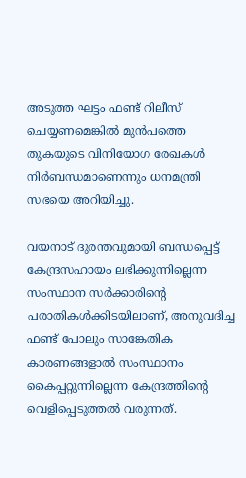അടുത്ത ഘട്ടം ഫണ്ട് റിലീസ് ചെയ്യണമെങ്കില്‍ മുന്‍പത്തെ തുകയുടെ വിനിയോഗ രേഖകള്‍ നിര്‍ബന്ധമാണെന്നും ധനമന്ത്രി സഭയെ അറിയിച്ചു.

വയനാട് ദുരന്തവുമായി ബന്ധപ്പെട്ട് കേന്ദ്രസഹായം ലഭിക്കുന്നില്ലെന്ന സംസ്ഥാന സര്‍ക്കാരിന്റെ പരാതികള്‍ക്കിടയിലാണ്, അനുവദിച്ച ഫണ്ട് പോലും സാങ്കേതിക കാരണങ്ങളാല്‍ സംസ്ഥാനം കൈപ്പറ്റുന്നില്ലെന്ന കേന്ദ്രത്തിന്റെ വെളിപ്പെടുത്തല്‍ വരുന്നത്.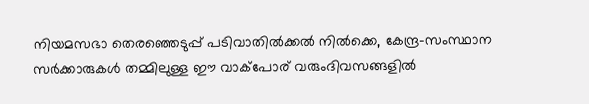നിയമസഭാ തെരഞ്ഞെടുപ്പ് പടിവാതില്‍ക്കല്‍ നില്‍ക്കെ, കേന്ദ്ര-സംസ്ഥാന സര്‍ക്കാരുകള്‍ തമ്മിലുള്ള ഈ വാക്‌പോര് വരുംദിവസങ്ങളില്‍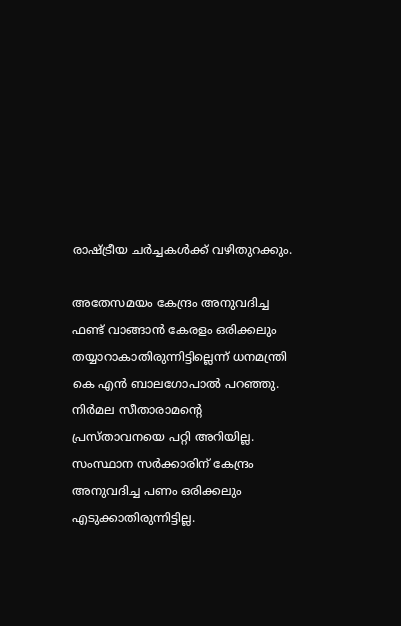രാഷ്ട്രീയ ചര്‍ച്ചകള്‍ക്ക് വഴിതുറക്കും.

അതേസമയം കേന്ദ്രം അനുവദിച്ച ഫണ്ട് വാങ്ങാന്‍ കേരളം ഒരിക്കലും തയ്യാറാകാതിരുന്നിട്ടില്ലെന്ന് ധനമന്ത്രി കെ എന്‍ ബാലഗോപാല്‍ പറഞ്ഞു. നിര്‍മല സീതാരാമന്റെ പ്രസ്താവനയെ പറ്റി അറിയില്ല. സംസ്ഥാന സര്‍ക്കാരിന് കേന്ദ്രം അനുവദിച്ച പണം ഒരിക്കലും എടുക്കാതിരുന്നിട്ടില്ല.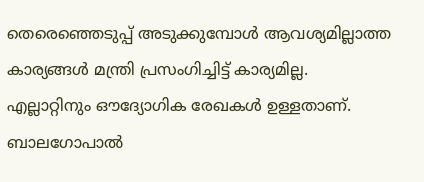തെരെഞ്ഞെടുപ്പ് അടുക്കുമ്പോള്‍ ആവശ്യമില്ലാത്ത കാര്യങ്ങള്‍ മന്ത്രി പ്രസംഗിച്ചിട്ട് കാര്യമില്ല. എല്ലാറ്റിനും ഔദ്യോഗിക രേഖകള്‍ ഉള്ളതാണ്. ബാലഗോപാല്‍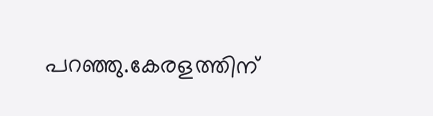പറഞ്ഞു.കേരളത്തിന്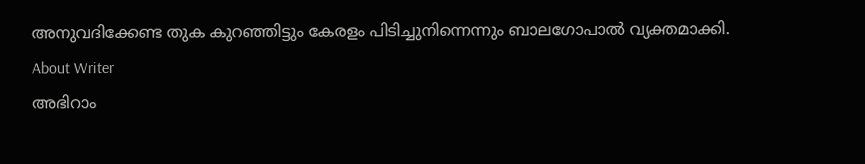അനുവദിക്കേണ്ട തുക കുറഞ്ഞിട്ടും കേരളം പിടിച്ചുനിന്നെന്നും ബാലഗോപാല്‍ വ്യക്തമാക്കി.
About Writer
അഭിറാം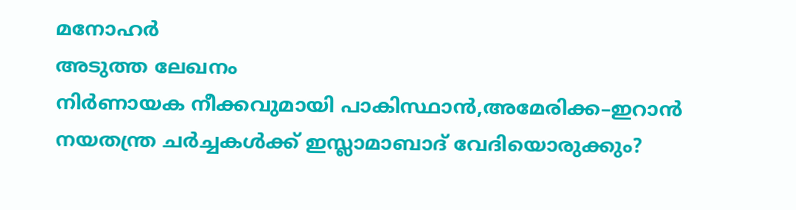മനോഹർ
അടുത്ത ലേഖനം
നിർണായക നീക്കവുമായി പാകിസ്ഥാൻ,അമേരിക്ക–ഇറാൻ നയതന്ത്ര ചർച്ചകൾക്ക് ഇസ്ലാമാബാദ് വേദിയൊരുക്കും?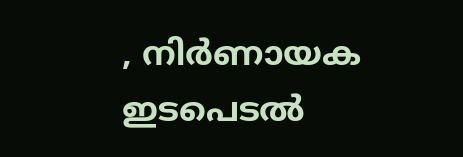, നിർണായക ഇടപെടൽ